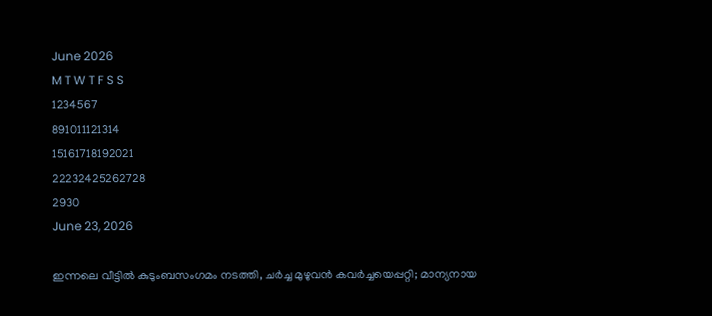June 2026
M T W T F S S
1234567
891011121314
15161718192021
22232425262728
2930
June 23, 2026

ഇന്നലെ വീട്ടിൽ കുടുംബസംഗമം നടത്തി, ചർച്ച മുഴുവൻ കവർച്ചയെപ്പറ്റി; മാന്യനായ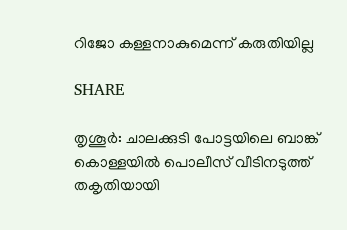റിജോ കള്ളനാകുമെന്ന് കരുതിയില്ല

SHARE

തൃശൂർ: ചാലക്കുടി പോട്ടയിലെ ബാങ്ക് കൊള്ളയിൽ പൊലീസ് വീടിനടുത്ത് തകൃതിയായി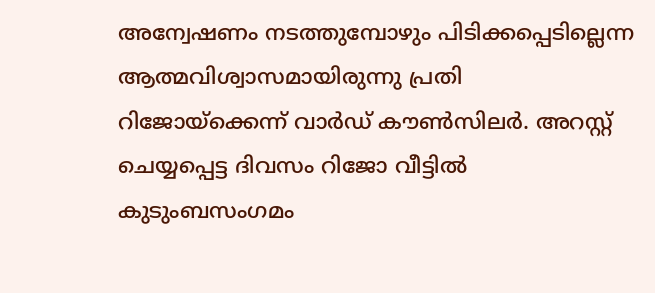അന്വേഷണം നടത്തുമ്പോഴും പിടിക്കപ്പെടില്ലെന്ന ആത്മവിശ്വാസമായിരുന്നു പ്രതി റിജോയ്‌ക്കെന്ന് വാർഡ് കൗൺസിലർ. അറസ്റ്റ് ചെയ്യപ്പെട്ട ദിവസം റിജോ വീട്ടിൽ കുടുംബസംഗമം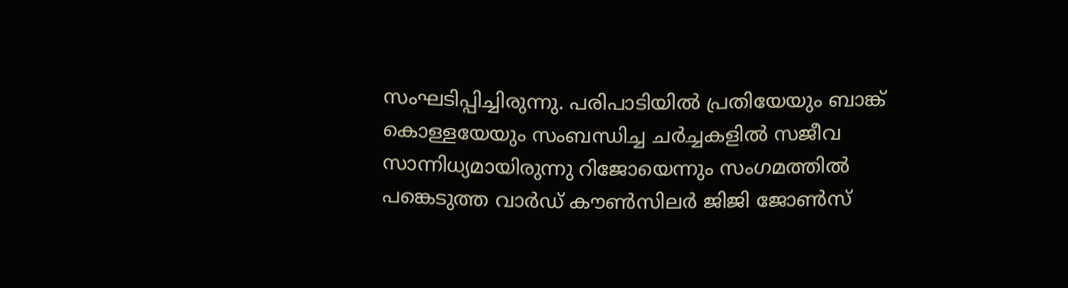സംഘടിപ്പിച്ചിരുന്നു. പരിപാടിയിൽ പ്രതിയേയും ബാങ്ക് കൊള്ളയേയും സംബന്ധിച്ച ചർച്ചകളിൽ സജീവ സാന്നിധ്യമായിരുന്നു റിജോയെന്നും സംഗമത്തിൽ പങ്കെടുത്ത വാർഡ് കൗൺസിലർ ജിജി ജോൺസ്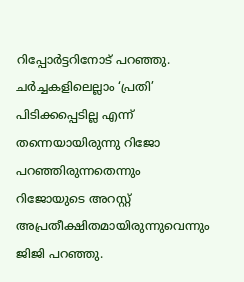റിപ്പോർട്ടറിനോട് പറഞ്ഞു. ചർച്ചകളിലെല്ലാം ‘പ്രതി’ പിടിക്കപ്പെടില്ല എന്ന് തന്നെയായിരുന്നു റിജോ പറഞ്ഞിരുന്നതെന്നും റിജോയുടെ അറസ്റ്റ് അപ്രതീക്ഷിതമായിരുന്നുവെന്നും ജിജി പറഞ്ഞു.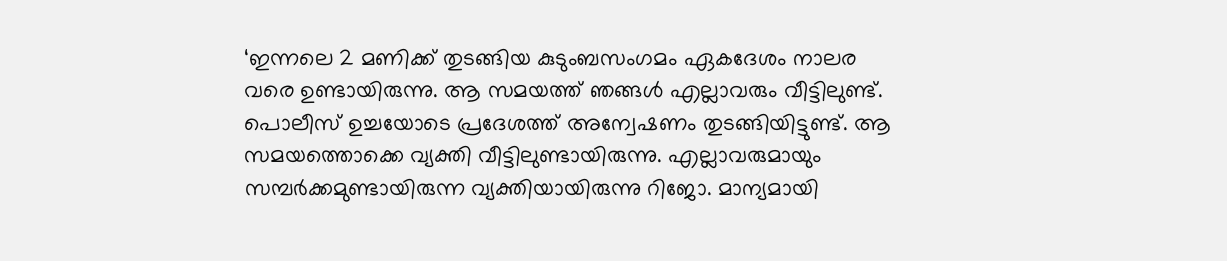‘ഇന്നലെ 2 മണിക്ക് തുടങ്ങിയ കുടുംബസംഗമം ഏകദേശം നാലര വരെ ഉണ്ടായിരുന്നു. ആ സമയത്ത് ഞങ്ങൾ എല്ലാവരും വീട്ടിലുണ്ട്. പൊലീസ് ഉച്ചയോടെ പ്രദേശത്ത് അന്വേഷണം തുടങ്ങിയിട്ടുണ്ട്. ആ സമയത്തൊക്കെ വ്യക്തി വീട്ടിലുണ്ടായിരുന്നു. എല്ലാവരുമായും സമ്പർക്കമുണ്ടായിരുന്ന വ്യക്തിയായിരുന്നു റിജോ. മാന്യമായി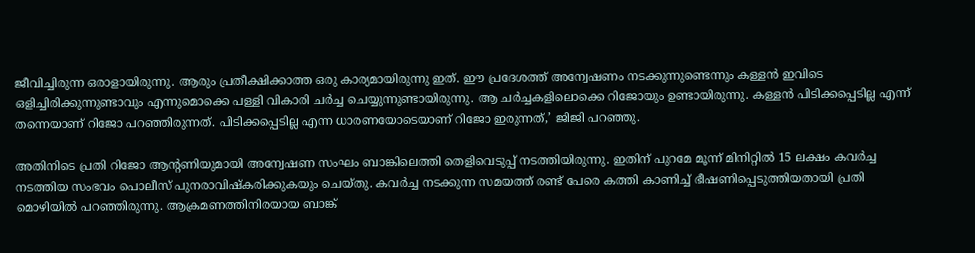ജീവിച്ചിരുന്ന ഒരാളായിരുന്നു. ആരും പ്രതീക്ഷിക്കാത്ത ഒരു കാര്യമായിരുന്നു ഇത്. ഈ പ്രദേശത്ത് അന്വേഷണം നടക്കുന്നുണ്ടെന്നും കള്ളൻ ഇവിടെ ഒളിച്ചിരിക്കുന്നുണ്ടാവും എന്നുമൊക്കെ പള്ളി വികാരി ചർച്ച ചെയ്യുന്നുണ്ടായിരുന്നു. ആ ചർച്ചകളിലൊക്കെ റിജോയും ഉണ്ടായിരുന്നു. കള്ളൻ പിടിക്കപ്പെടില്ല എന്ന് തന്നെയാണ് റിജോ പറഞ്ഞിരുന്നത്. പിടിക്കപ്പെടില്ല എന്ന ധാരണയോടെയാണ് റിജോ ഇരുന്നത്,’ ജിജി പറഞ്ഞു.

അതിനിടെ പ്രതി റിജോ ആന്റണിയുമായി അന്വേഷണ സംഘം ബാങ്കിലെത്തി തെളിവെടുപ്പ് നടത്തിയിരുന്നു. ഇതിന് പുറമേ മൂന്ന് മിനിറ്റിൽ 15 ലക്ഷം കവർച്ച നടത്തിയ സംഭവം പൊലീസ് പുനരാവിഷ്കരിക്കുകയും ചെയ്തു. കവർച്ച നടക്കുന്ന സമയത്ത് രണ്ട് പേരെ കത്തി കാണിച്ച് ഭീഷണിപ്പെടുത്തിയതായി പ്രതി മൊഴിയിൽ പറഞ്ഞിരുന്നു. ആക്രമണത്തിനിരയായ ബാങ്ക്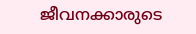ജീവനക്കാരുടെ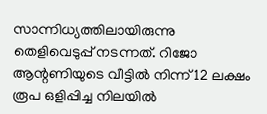സാന്നിധ്യത്തിലായിരുന്നു തെളിവെടുപ്പ് നടന്നത്. റിജോ ആന്റണിയുടെ വീട്ടിൽ നിന്ന് 12 ലക്ഷം രൂപ ഒളിപ്പിച്ച നിലയില്‍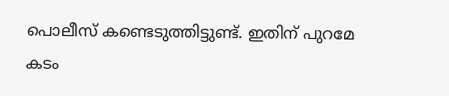പൊലീസ് കണ്ടെടുത്തിട്ടുണ്ട്. ഇതിന് പുറമേ കടം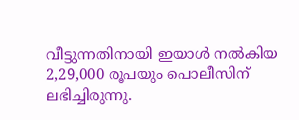വീട്ടുന്നതിനായി ഇയാൾ നൽകിയ 2,29,000 രൂപയും പൊലീസിന് ലഭിച്ചിരുന്നു.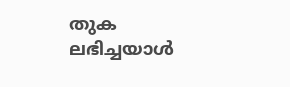തുക ലഭിച്ചയാൾ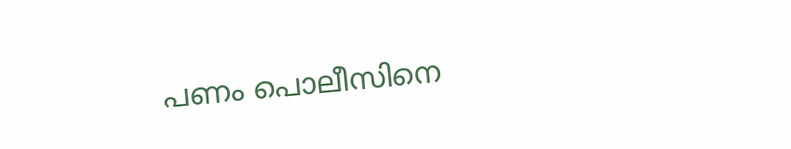പണം പൊലീസിനെ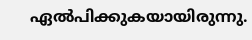ഏൽപിക്കുകയായിരുന്നു.